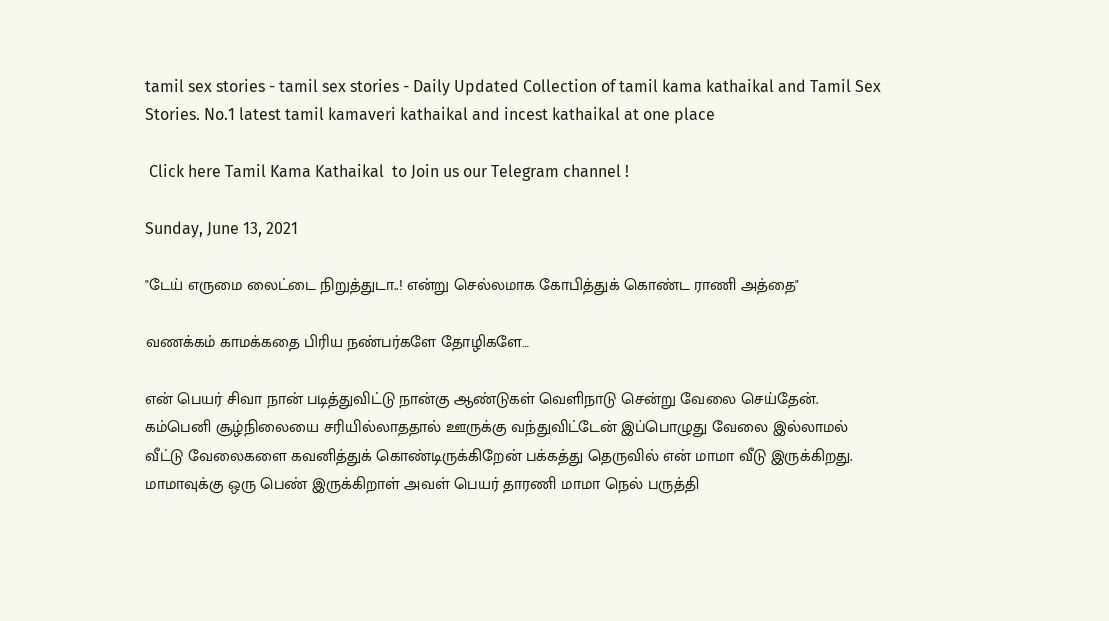tamil sex stories - tamil sex stories - Daily Updated Collection of tamil kama kathaikal and Tamil Sex Stories. No.1 latest tamil kamaveri kathaikal and incest kathaikal at one place

 Click here Tamil Kama Kathaikal  to Join us our Telegram channel !

Sunday, June 13, 2021

"டேய் எருமை லைட்டை நிறுத்துடா..! என்று செல்லமாக கோபித்துக் கொண்ட ராணி அத்தை"

வணக்கம் காமக்கதை பிரிய நண்பர்களே தோழிகளே…

என் பெயர் சிவா நான் படித்துவிட்டு நான்கு ஆண்டுகள் வெளிநாடு சென்று வேலை செய்தேன். கம்பெனி சூழ்நிலையை சரியில்லாததால் ஊருக்கு வந்துவிட்டேன் இப்பொழுது வேலை இல்லாமல் வீட்டு வேலைகளை கவனித்துக் கொண்டிருக்கிறேன் பக்கத்து தெருவில் என் மாமா வீடு இருக்கிறது. மாமாவுக்கு ஒரு பெண் இருக்கிறாள் அவள் பெயர் தாரணி மாமா நெல் பருத்தி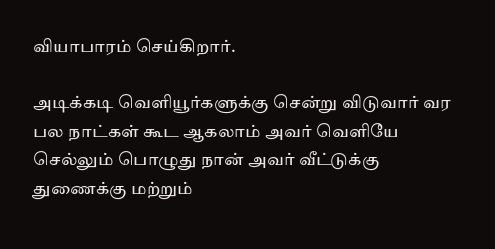வியாபாரம் செய்கிறார்.

அடிக்கடி வெளியூர்களுக்கு சென்று விடுவார் வர பல நாட்கள் கூட ஆகலாம் அவர் வெளியே செல்லும் பொழுது நான் அவர் வீட்டுக்கு துணைக்கு மற்றும்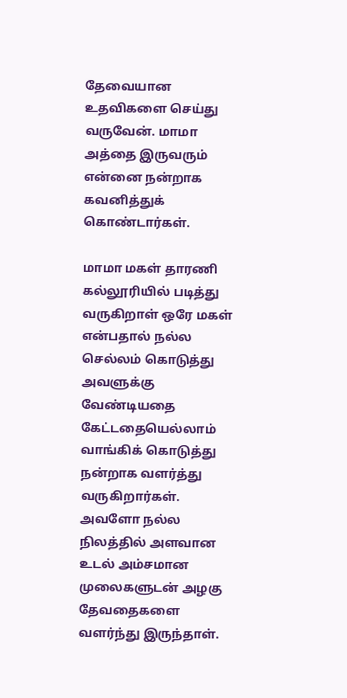தேவையான உதவிகளை செய்து வருவேன். மாமா அத்தை இருவரும் என்னை நன்றாக கவனித்துக் கொண்டார்கள்.

மாமா மகள் தாரணி கல்லூரியில் படித்து வருகிறாள் ஒரே மகள் என்பதால் நல்ல செல்லம் கொடுத்து அவளுக்கு வேண்டியதை கேட்டதையெல்லாம் வாங்கிக் கொடுத்து நன்றாக வளர்த்து வருகிறார்கள். அவளோ நல்ல நிலத்தில் அளவான உடல் அம்சமான முலைகளுடன் அழகு தேவதைகளை வளர்ந்து இருந்தாள்.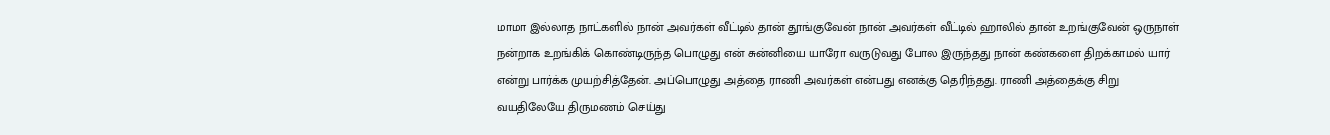மாமா இல்லாத நாட்களில் நான் அவர்கள் வீட்டில் தான் தூங்குவேன் நான் அவர்கள் வீட்டில் ஹாலில் தான் உறங்குவேன் ஒருநாள் நன்றாக உறங்கிக் கொண்டிருந்த பொழுது என் சுன்னியை யாரோ வருடுவது போல இருந்தது நான் கண்களை திறக்காமல் யார் என்று பார்க்க முயற்சித்தேன். அப்பொழுது அத்தை ராணி அவர்கள் என்பது எனக்கு தெரிந்தது. ராணி அத்தைக்கு சிறு வயதிலேயே திருமணம் செய்து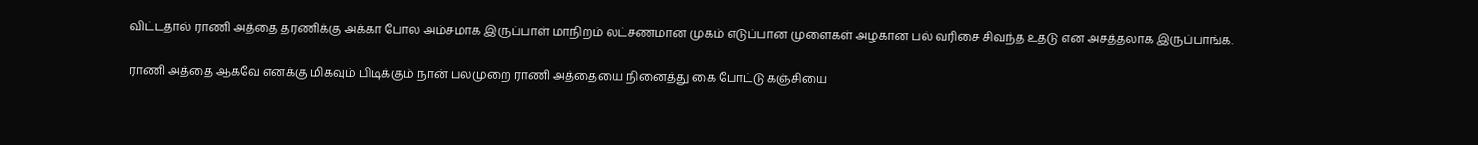விட்டதால் ராணி அத்தை தரணிக்கு அக்கா போல அம்சமாக இருப்பாள் மாநிறம் லட்சணமான முகம் எடுப்பான முளைகள் அழகான பல் வரிசை சிவந்த உதடு என அசத்தலாக இருப்பாங்க.

ராணி அத்தை ஆகவே எனக்கு மிகவும் பிடிக்கும் நான் பலமுறை ராணி அத்தையை நினைத்து கை போட்டு கஞ்சியை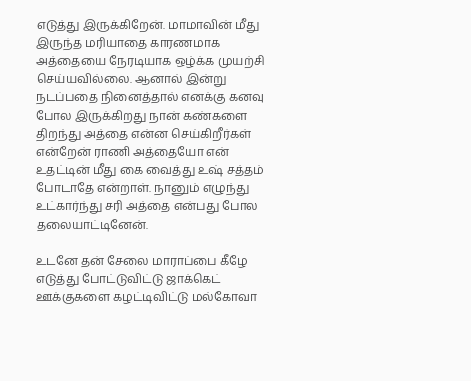எடுத்து இருக்கிறேன். மாமாவின் மீது இருந்த மரியாதை காரணமாக அத்தையை நேரடியாக ஒழ்க்க முயற்சி செய்யவில்லை. ஆனால் இன்று நடப்பதை நினைத்தால் எனக்கு கனவு போல இருக்கிறது நான் கண்களை திறந்து அத்தை என்ன செய்கிறீர்கள் என்றேன் ராணி அத்தையோ என் உதட்டின் மீது கை வைத்து உஷ் சத்தம் போடாதே என்றாள். நானும் எழுந்து உட்கார்ந்து சரி அத்தை என்பது போல தலையாட்டினேன்.

உடனே தன் சேலை மாராப்பை கீழே எடுத்து போட்டுவிட்டு ஜாக்கெட் ஊக்குகளை கழட்டிவிட்டு மல்கோவா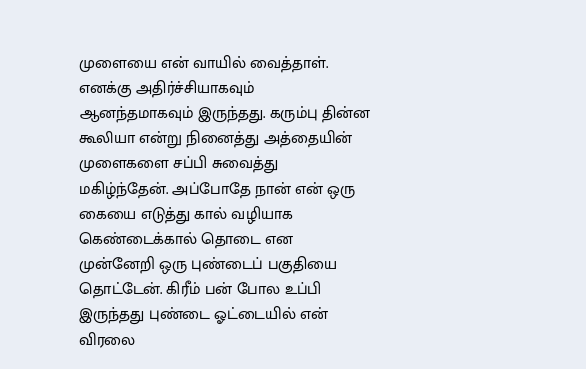முளையை என் வாயில் வைத்தாள். எனக்கு அதிர்ச்சியாகவும் ஆனந்தமாகவும் இருந்தது. கரும்பு தின்ன கூலியா என்று நினைத்து அத்தையின் முளைகளை சப்பி சுவைத்து மகிழ்ந்தேன். அப்போதே நான் என் ஒரு கையை எடுத்து கால் வழியாக கெண்டைக்கால் தொடை என முன்னேறி ஒரு புண்டைப் பகுதியை தொட்டேன். கிரீம் பன் போல உப்பி இருந்தது புண்டை ஓட்டையில் என் விரலை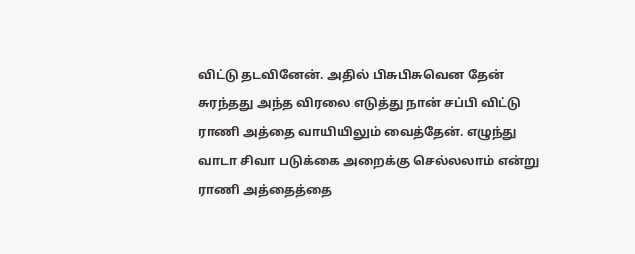விட்டு தடவினேன். அதில் பிசுபிசுவென தேன் சுரந்தது அந்த விரலை எடுத்து நான் சப்பி விட்டு ராணி அத்தை வாயியிலும் வைத்தேன். எழுந்து வாடா சிவா படுக்கை அறைக்கு செல்லலாம் என்று ராணி அத்தைத்தை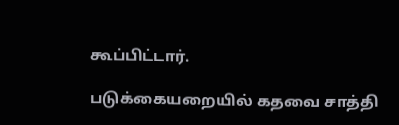கூப்பிட்டார்.

படுக்கையறையில் கதவை சாத்தி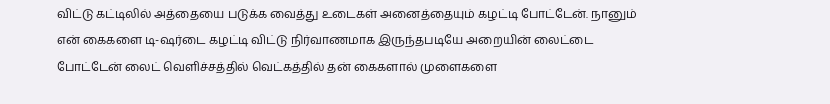விட்டு கட்டிலில் அத்தையை படுக்க வைத்து உடைகள் அனைத்தையும் கழட்டி போட்டேன். நானும் என் கைகளை டி-ஷர்டை கழட்டி விட்டு நிர்வாணமாக இருந்தபடியே அறையின் லைட்டை போட்டேன் லைட் வெளிச்சத்தில் வெட்கத்தில் தன் கைகளால் முளைகளை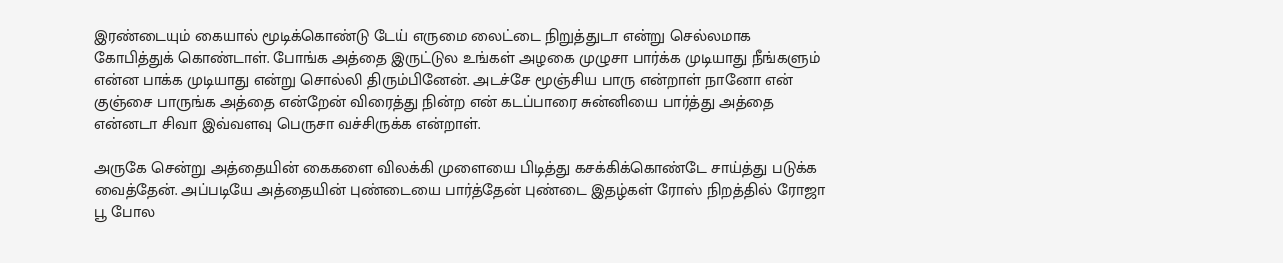இரண்டையும் கையால் மூடிக்கொண்டு டேய் எருமை லைட்டை நிறுத்துடா என்று செல்லமாக கோபித்துக் கொண்டாள். போங்க அத்தை இருட்டுல உங்கள் அழகை முழுசா பார்க்க முடியாது நீங்களும் என்ன பாக்க முடியாது என்று சொல்லி திரும்பினேன். அடச்சே மூஞ்சிய பாரு என்றாள் நானோ என் குஞ்சை பாருங்க அத்தை என்றேன் விரைத்து நின்ற என் கடப்பாரை சுன்னியை பார்த்து அத்தை என்னடா சிவா இவ்வளவு பெருசா வச்சிருக்க என்றாள்.

அருகே சென்று அத்தையின் கைகளை விலக்கி முளையை பிடித்து கசக்கிக்கொண்டே சாய்த்து படுக்க வைத்தேன். அப்படியே அத்தையின் புண்டையை பார்த்தேன் புண்டை இதழ்கள் ரோஸ் நிறத்தில் ரோஜா பூ போல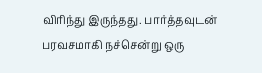விரிந்து இருந்தது. பார்த்தவுடன் பரவசமாகி நச்சென்று ஒரு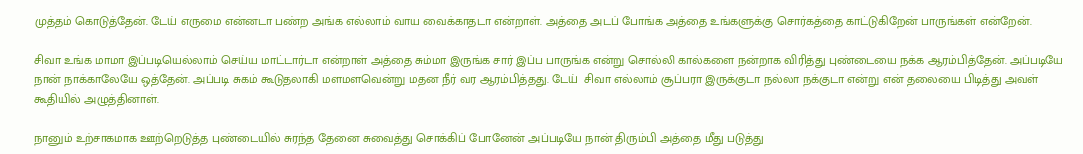முத்தம் கொடுத்தேன். டேய் எருமை என்னடா பண்ற அங்க எல்லாம் வாய வைக்காதடா என்றாள். அத்தை அடப் போங்க அத்தை உங்களுக்கு சொர்கத்தை காட்டுகிறேன் பாருங்கள் என்றேன்.

சிவா உங்க மாமா இப்படியெல்லாம் செய்ய மாட்டார்டா என்றாள் அத்தை சும்மா இருங்க சார் இப்ப பாருங்க என்று சொல்லி கால்களை நன்றாக விரித்து புண்டையை நக்க ஆரம்பித்தேன். அப்படியே நான் நாக்காலேயே ஒத்தேன். அப்படி சுகம் கூடுதலாகி மளமளவென்று மதன நீர் வர ஆரம்பித்தது. டேய்  சிவா எல்லாம் சூப்பரா இருக்குடா நல்லா நக்குடா என்று என் தலையை பிடித்து அவள் கூதியில் அழுத்தினாள்.

நானும் உற்சாகமாக ஊற்றெடுத்த புண்டையில் சுரந்த தேனை சுவைத்து சொக்கிப் போனேன் அப்படியே நான் திரும்பி அத்தை மீது படுத்து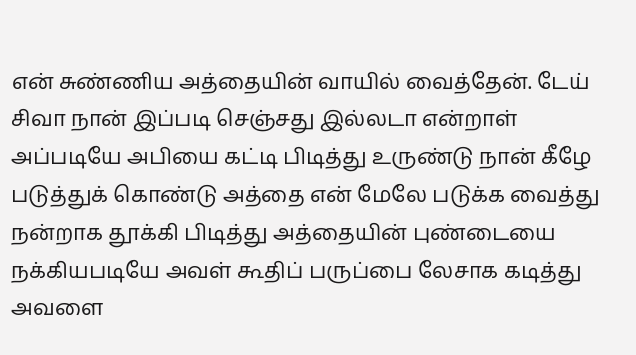என் சுண்ணிய அத்தையின் வாயில் வைத்தேன். டேய் சிவா நான் இப்படி செஞ்சது இல்லடா என்றாள் அப்படியே அபியை கட்டி பிடித்து உருண்டு நான் கீழே படுத்துக் கொண்டு அத்தை என் மேலே படுக்க வைத்து நன்றாக தூக்கி பிடித்து அத்தையின் புண்டையை நக்கியபடியே அவள் கூதிப் பருப்பை லேசாக கடித்து அவளை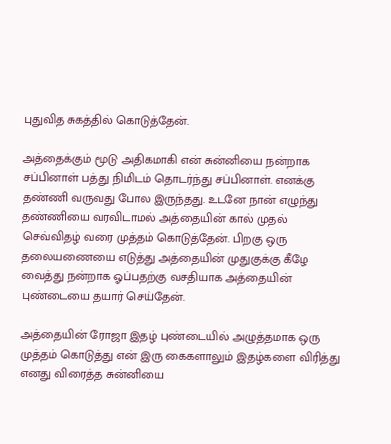புதுவித சுகத்தில் கொடுத்தேன்.

அத்தைக்கும் மூடு அதிகமாகி என் சுன்னியை நன்றாக சப்பினாள் பத்து நிமிடம் தொடர்ந்து சப்பினாள். எனக்கு தண்ணி வருவது போல இருந்தது. உடனே நான் எழுந்து தண்ணியை வரவிடாமல் அத்தையின் கால் முதல் செவ்விதழ் வரை முத்தம் கொடுத்தேன். பிறகு ஒரு தலையணையை எடுத்து அத்தையின் முதுகுக்கு கீழே வைத்து நன்றாக ஓப்பதற்கு வசதியாக அத்தையின் புண்டையை தயார் செய்தேன்.

அத்தையின் ரோஜா இதழ் புண்டையில் அழுத்தமாக ஒரு முத்தம் கொடுத்து என் இரு கைகளாலும் இதழ்களை விரித்து எனது விரைத்த சுன்னியை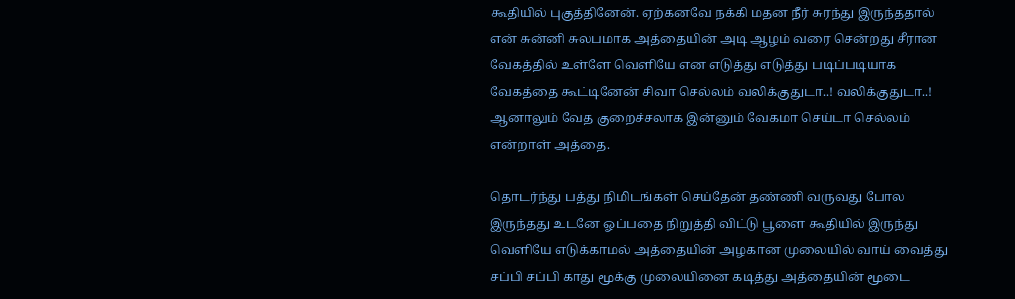கூதியில் புகுத்தினேன். ஏற்கனவே நக்கி மதன நீர் சுரந்து இருந்ததால் என் சுன்னி சுலபமாக அத்தையின் அடி ஆழம் வரை சென்றது சீரான வேகத்தில் உள்ளே வெளியே என எடுத்து எடுத்து படிப்படியாக வேகத்தை கூட்டினேன் சிவா செல்லம் வலிக்குதுடா..! வலிக்குதுடா..! ஆனாலும் வேத குறைச்சலாக இன்னும் வேகமா செய்டா செல்லம் என்றாள் அத்தை.

தொடர்ந்து பத்து நிமிடங்கள் செய்தேன் தண்ணி வருவது போல இருந்தது உடனே ஓப்பதை நிறுத்தி விட்டு பூளை கூதியில் இருந்து வெளியே எடுக்காமல் அத்தையின் அழகான முலையில் வாய் வைத்து சப்பி சப்பி காது மூக்கு முலையினை கடித்து அத்தையின் மூடை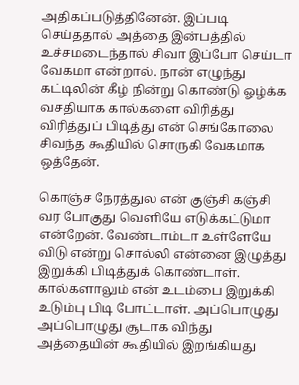அதிகப்படுத்தினேன். இப்படி செய்ததால் அத்தை இன்பத்தில் உச்சமடைந்தால் சிவா இப்போ செய்டா வேகமா என்றால். நான் எழுந்து கட்டிலின் கீழ் நின்று கொண்டு ஓழ்க்க வசதியாக கால்களை விரித்து விரித்துப் பிடித்து என் செங்கோலை சிவந்த கூதியில் சொருகி வேகமாக ஒத்தேன்.

கொஞ்ச நேரத்துல என் குஞ்சி கஞ்சி வர போகுது வெளியே எடுக்கட்டுமா என்றேன். வேண்டாம்டா உள்ளேயே விடு என்று சொல்லி என்னை இழுத்து இறுக்கி பிடித்துக் கொண்டாள். கால்களாலும் என் உடம்பை இறுக்கி உடும்பு பிடி போட்டாள். அப்பொழுது அப்பொழுது சூடாக விந்து அத்தையின் கூதியில் இறங்கியது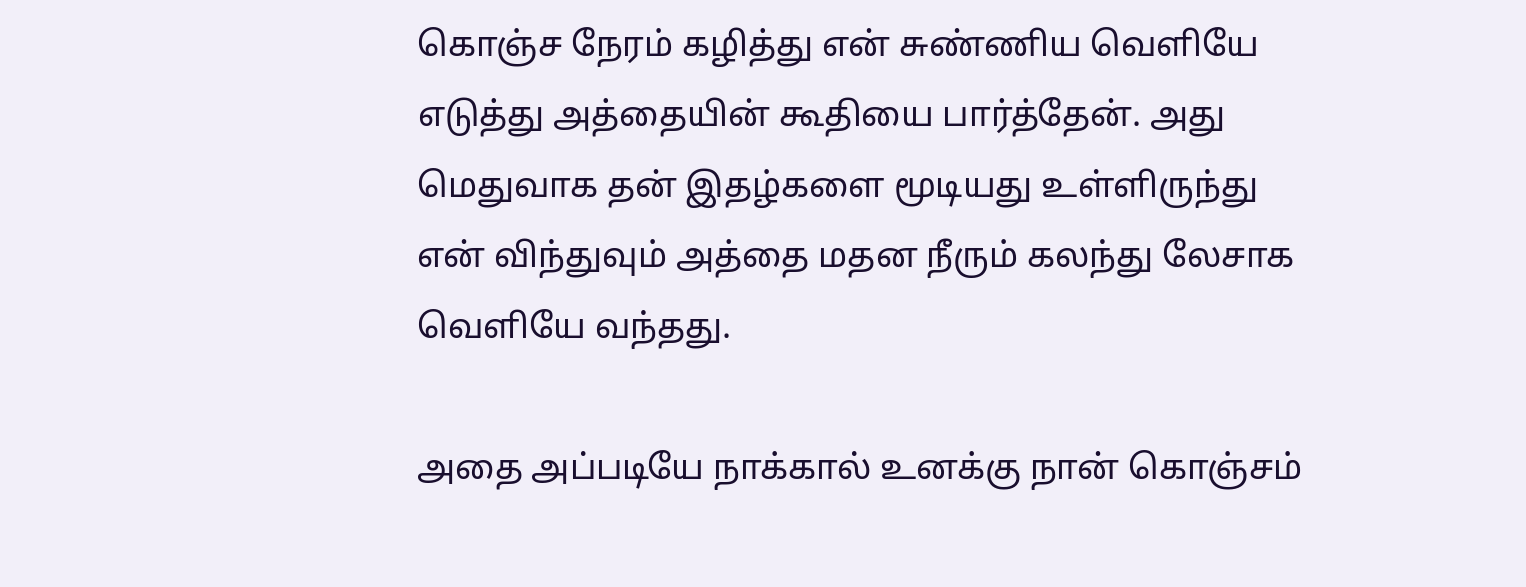கொஞ்ச நேரம் கழித்து என் சுண்ணிய வெளியே எடுத்து அத்தையின் கூதியை பார்த்தேன். அது மெதுவாக தன் இதழ்களை மூடியது உள்ளிருந்து என் விந்துவும் அத்தை மதன நீரும் கலந்து லேசாக வெளியே வந்தது.

அதை அப்படியே நாக்கால் உனக்கு நான் கொஞ்சம்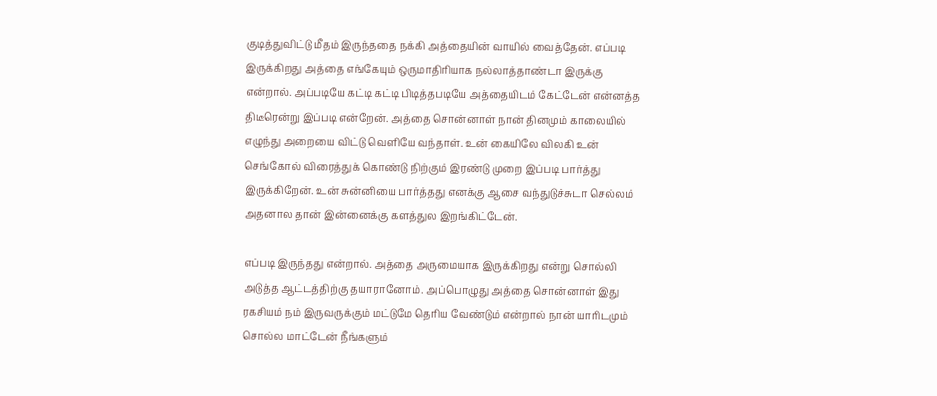குடித்துவிட்டு மீதம் இருந்ததை நக்கி அத்தையின் வாயில் வைத்தேன். எப்படி இருக்கிறது அத்தை எங்கேயும் ஒருமாதிரியாக நல்லாத்தாண்டா இருக்கு என்றால். அப்படியே கட்டி கட்டி பிடித்தபடியே அத்தையிடம் கேட்டேன் என்னத்த திடீரென்று இப்படி என்றேன். அத்தை சொன்னாள் நான் தினமும் காலையில் எழுந்து அறையை விட்டு வெளியே வந்தாள். உன் கையிலே விலகி உன் செங்கோல் விரைத்துக் கொண்டு நிற்கும் இரண்டு முறை இப்படி பார்த்து இருக்கிறேன். உன் சுன்னியை பார்த்தது எனக்கு ஆசை வந்துடுச்சுடா செல்லம் அதனால தான் இன்னைக்கு களத்துல இறங்கிட்டேன்.

எப்படி இருந்தது என்றால். அத்தை அருமையாக இருக்கிறது என்று சொல்லி அடுத்த ஆட்டத்திற்கு தயாரானோம். அப்பொழுது அத்தை சொன்னாள் இது ரகசியம் நம் இருவருக்கும் மட்டுமே தெரிய வேண்டும் என்றால் நான் யாரிடமும் சொல்ல மாட்டேன் நீங்களும்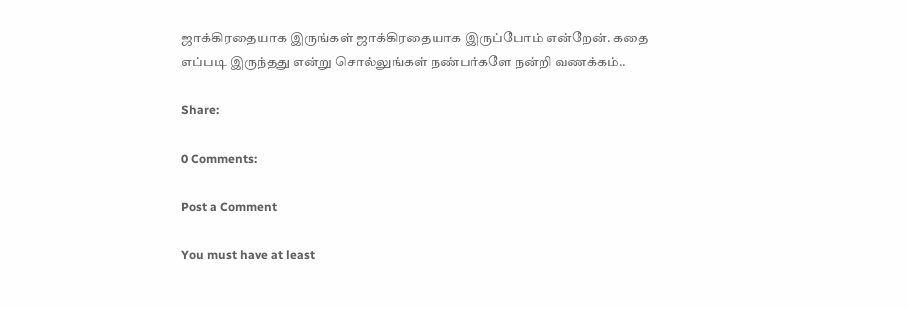ஜாக்கிரதையாக இருங்கள் ஜாக்கிரதையாக இருப்போம் என்றேன். கதை எப்படி இருந்தது என்று சொல்லுங்கள் நண்பர்களே நன்றி வணக்கம்..

Share:

0 Comments:

Post a Comment

You must have at least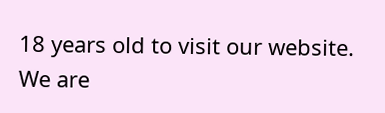18 years old to visit our website. We are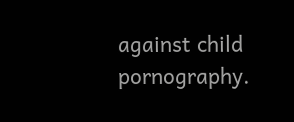against child pornography.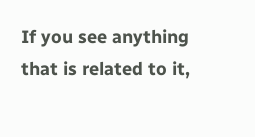If you see anything that is related to it,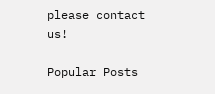please contact us!

Popular Posts